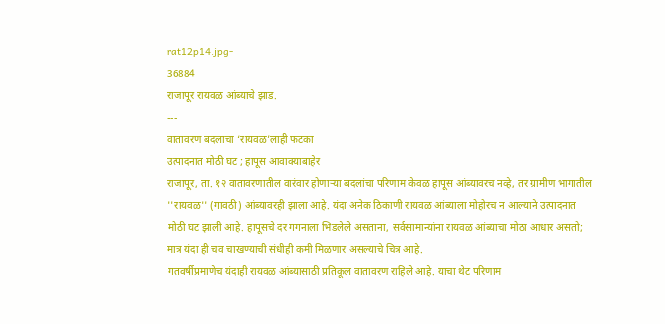rat12p14.jpg-
36884
राजापूर रायवळ आंब्याचे झाड.
---
वातावरण बदलाचा ‘रायवळ’लाही फटका
उत्पादनात मोठी घट ; हापूस आवाक्याबाहेर
राजापूर, ता. १२ वातावरणातील वारंवार होणाऱ्या बदलांचा परिणाम केवळ हापूस आंब्यावरच नव्हे, तर ग्रामीण भागातील ''रायवळ'' (गावठी) आंब्यावरही झाला आहे. यंदा अनेक ठिकाणी रायवळ आंब्याला मोहोरच न आल्याने उत्पादनात मोठी घट झाली आहे. हापूसचे दर गगनाला भिडलेले असताना, सर्वसामान्यांना रायवळ आंब्याचा मोठा आधार असतो; मात्र यंदा ही चव चाखण्याची संधीही कमी मिळणार असल्याचे चित्र आहे.
गतवर्षीप्रमाणेच यंदाही रायवळ आंब्यासाठी प्रतिकूल वातावरण राहिले आहे. याचा थेट परिणाम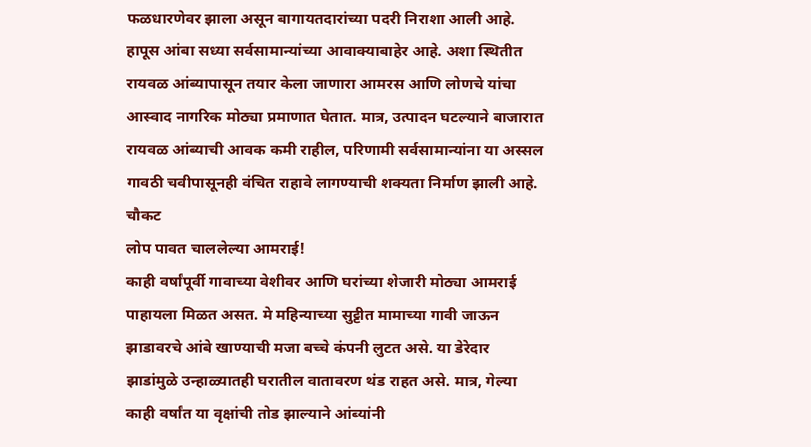फळधारणेवर झाला असून बागायतदारांच्या पदरी निराशा आली आहे. हापूस आंबा सध्या सर्वसामान्यांच्या आवाक्याबाहेर आहे. अशा स्थितीत रायवळ आंब्यापासून तयार केला जाणारा आमरस आणि लोणचे यांचा आस्वाद नागरिक मोठ्या प्रमाणात घेतात. मात्र, उत्पादन घटल्याने बाजारात रायवळ आंब्याची आवक कमी राहील, परिणामी सर्वसामान्यांना या अस्सल गावठी चवीपासूनही वंचित राहावे लागण्याची शक्यता निर्माण झाली आहे.
चौकट
लोप पावत चाललेल्या आमराई!
काही वर्षांपूर्वी गावाच्या वेशीवर आणि घरांच्या शेजारी मोठ्या आमराई पाहायला मिळत असत. मे महिन्याच्या सुट्टीत मामाच्या गावी जाऊन झाडावरचे आंबे खाण्याची मजा बच्चे कंपनी लुटत असे. या डेरेदार झाडांमुळे उन्हाळ्यातही घरातील वातावरण थंड राहत असे. मात्र, गेल्या काही वर्षांत या वृक्षांची तोड झाल्याने आंब्यांनी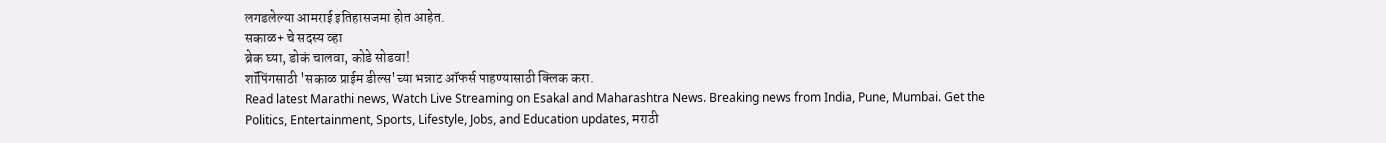लगडलेल्या आमराई इतिहासजमा होत आहेत.
सकाळ+ चे सदस्य व्हा
ब्रेक घ्या, डोकं चालवा, कोडे सोडवा!
शॉपिंगसाठी 'सकाळ प्राईम डील्स'च्या भन्नाट ऑफर्स पाहण्यासाठी क्लिक करा.
Read latest Marathi news, Watch Live Streaming on Esakal and Maharashtra News. Breaking news from India, Pune, Mumbai. Get the Politics, Entertainment, Sports, Lifestyle, Jobs, and Education updates, मराठी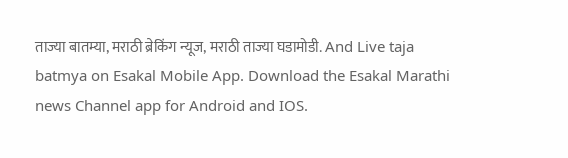ताज्या बातम्या, मराठी ब्रेकिंग न्यूज, मराठी ताज्या घडामोडी. And Live taja batmya on Esakal Mobile App. Download the Esakal Marathi news Channel app for Android and IOS.